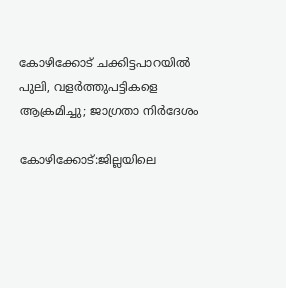കോഴിക്കോട് ചക്കിട്ടപാറയിൽ പുലി, വളർത്തുപട്ടികളെ ആക്രമിച്ചു; ജാഗ്രതാ നിർദേശം

കോഴിക്കോട്:ജില്ലയിലെ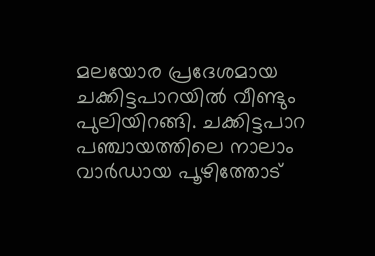മലയോര പ്രദേശമായ ചക്കിട്ടപാറയില്‍ വീണ്ടും പുലിയിറങ്ങി. ചക്കിട്ടപാറ പഞ്ചായത്തിലെ നാലാം വാര്‍ഡായ പൂഴിത്തോട്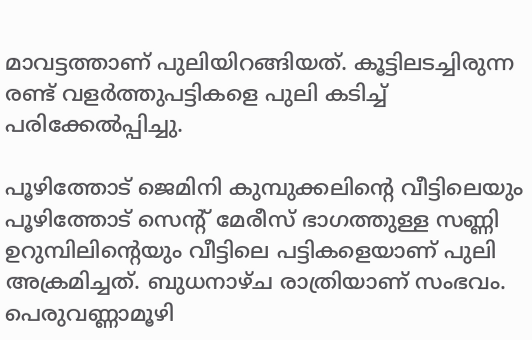മാവട്ടത്താണ് പുലിയിറങ്ങിയത്. കൂട്ടിലടച്ചിരുന്ന രണ്ട് വളര്‍ത്തുപട്ടികളെ പുലി കടിച്ച് പരിക്കേല്‍പ്പിച്ചു.

പൂഴിത്തോട് ജെമിനി കുമ്പുക്കലിന്റെ വീട്ടിലെയും പൂഴിത്തോട് സെന്റ് മേരീസ് ഭാഗത്തുള്ള സണ്ണി ഉറുമ്പിലിന്റെയും വീട്ടിലെ പട്ടികളെയാണ് പുലി അക്രമിച്ചത്. ബുധനാഴ്ച രാത്രിയാണ് സംഭവം. പെരുവണ്ണാമൂഴി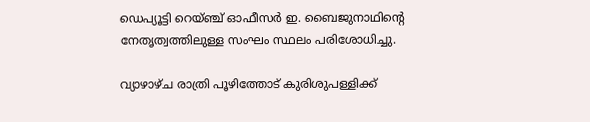ഡെപ്യൂട്ടി റെയ്ഞ്ച് ഓഫീസര്‍ ഇ. ബൈജുനാഥിന്റെ നേതൃത്വത്തിലുള്ള സംഘം സ്ഥലം പരിശോധിച്ചു.

വ്യാഴാഴ്ച രാത്രി പൂഴിത്തോട് കുരിശുപള്ളിക്ക്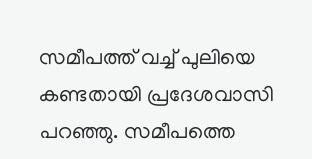സമീപത്ത് വച്ച് പുലിയെ കണ്ടതായി പ്രദേശവാസി പറഞ്ഞു. സമീപത്തെ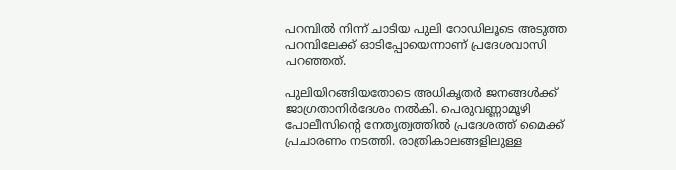പറമ്പില്‍ നിന്ന് ചാടിയ പുലി റോഡിലൂടെ അടുത്ത പറമ്പിലേക്ക് ഓടിപ്പോയെന്നാണ് പ്രദേശവാസി പറഞ്ഞത്.

പുലിയിറങ്ങിയതോടെ അധികൃതര്‍ ജനങ്ങള്‍ക്ക് ജാഗ്രതാനിര്‍ദേശം നല്‍കി. പെരുവണ്ണാമൂഴി പോലീസിന്റെ നേതൃത്വത്തില്‍ പ്രദേശത്ത് മൈക്ക് പ്രചാരണം നടത്തി. രാത്രികാലങ്ങളിലുള്ള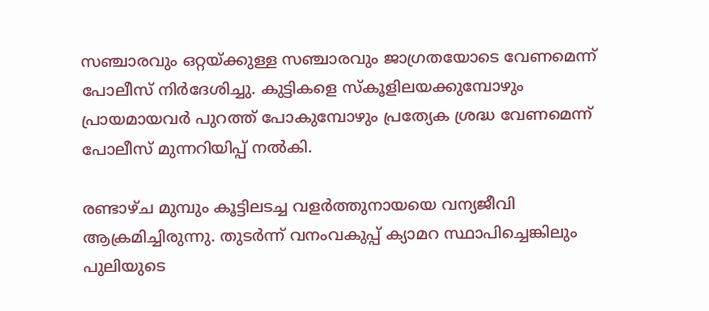സഞ്ചാരവും ഒറ്റയ്ക്കുള്ള സഞ്ചാരവും ജാഗ്രതയോടെ വേണമെന്ന് പോലീസ് നിര്‍ദേശിച്ചു. കുട്ടികളെ സ്‌കൂളിലയക്കുമ്പോഴും പ്രായമായവര്‍ പുറത്ത് പോകുമ്പോഴും പ്രത്യേക ശ്രദ്ധ വേണമെന്ന് പോലീസ് മുന്നറിയിപ്പ് നല്‍കി.

രണ്ടാഴ്ച മുമ്പും കൂട്ടിലടച്ച വളര്‍ത്തുനായയെ വന്യജീവി ആക്രമിച്ചിരുന്നു. തുടര്‍ന്ന് വനംവകുപ്പ് ക്യാമറ സ്ഥാപിച്ചെങ്കിലും പുലിയുടെ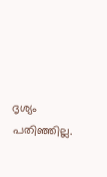ദൃശ്യം പതിഞ്ഞില്ല.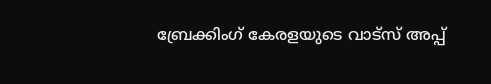ബ്രേക്കിംഗ് കേരളയുടെ വാട്സ് അപ്പ്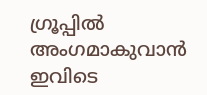ഗ്രൂപ്പിൽ അംഗമാകുവാൻ ഇവിടെ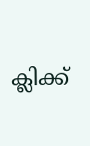ക്ലിക്ക്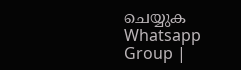ചെയ്യുക Whatsapp Group |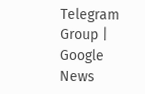Telegram Group | Google News